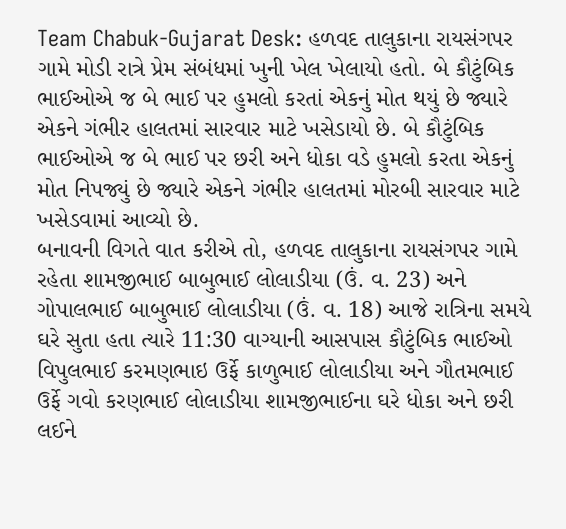Team Chabuk-Gujarat Desk: હળવદ તાલુકાના રાયસંગપર ગામે મોડી રાત્રે પ્રેમ સંબંધમાં ખુની ખેલ ખેલાયો હતો. બે કૌટુંબિક ભાઈઓએ જ બે ભાઈ પર હુમલો કરતાં એકનું મોત થયું છે જ્યારે એકને ગંભીર હાલતમાં સારવાર માટે ખસેડાયો છે. બે કૌટુંબિક ભાઈઓએ જ બે ભાઈ પર છરી અને ધોકા વડે હુમલો કરતા એકનું મોત નિપજ્યું છે જ્યારે એકને ગંભીર હાલતમાં મોરબી સારવાર માટે ખસેડવામાં આવ્યો છે.
બનાવની વિગતે વાત કરીએ તો, હળવદ તાલુકાના રાયસંગપર ગામે રહેતા શામજીભાઈ બાબુભાઈ લોલાડીયા (ઉં. વ. 23) અને ગોપાલભાઈ બાબુભાઈ લોલાડીયા (ઉં. વ. 18) આજે રાત્રિના સમયે ઘરે સુતા હતા ત્યારે 11:30 વાગ્યાની આસપાસ કૌટુંબિક ભાઈઓ વિપુલભાઈ કરમણભાઇ ઉર્ફે કાળુભાઈ લોલાડીયા અને ગૌતમભાઈ ઉર્ફે ગવો કરણભાઈ લોલાડીયા શામજીભાઈના ઘરે ધોકા અને છરી લઈને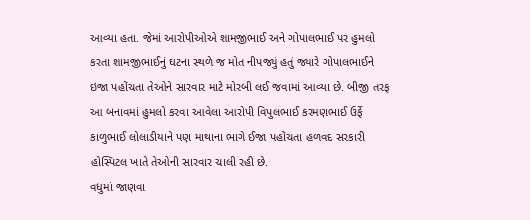આવ્યા હતા. જેમાં આરોપીઓએ શામજીભાઈ અને ગોપાલભાઈ પર હુમલો કરતા શામજીભાઈનું ઘટના સ્થળે જ મોત નીપજ્યું હતું જ્યારે ગોપાલભાઈને ઇજા પહોંચતા તેઓને સારવાર માટે મોરબી લઈ જવામાં આવ્યા છે. બીજી તરફ આ બનાવમાં હુમલો કરવા આવેલા આરોપી વિપુલભાઈ કરમણભાઈ ઉર્ફે કાળુભાઈ લોલાડીયાને પણ માથાના ભાગે ઈજા પહોંચતા હળવદ સરકારી હોસ્પિટલ ખાતે તેઓની સારવાર ચાલી રહી છે.
વધુમાં જાણવા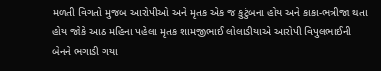મળતી વિગતો મુજબ આરોપીઓ અને મૃતક એક જ કુટુંબના હોય અને કાકા-ભત્રીજા થતા હોય જોકે આઠ મહિના પહેલા મૃતક શામજીભાઈ લોલાડીયાએ આરોપી વિપુલભાઈની બેનને ભગાડી ગયા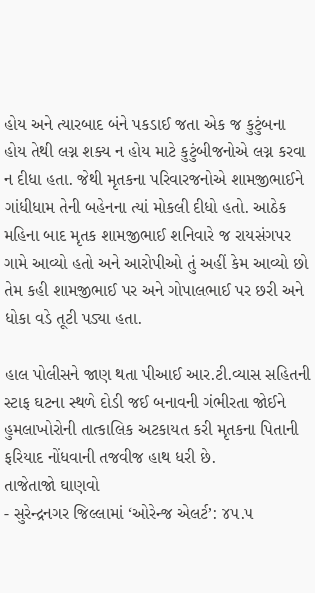હોય અને ત્યારબાદ બંને પકડાઈ જતા એક જ કુટુંબના હોય તેથી લગ્ન શક્ય ન હોય માટે કુટુંબીજનોએ લગ્ન કરવા ન દીધા હતા. જેથી મૃતકના પરિવારજનોએ શામજીભાઈને ગાંધીધામ તેની બહેનના ત્યાં મોકલી દીધો હતો. આઠેક મહિના બાદ મૃતક શામજીભાઈ શનિવારે જ રાયસંગપર ગામે આવ્યો હતો અને આરોપીઓ તું અહીં કેમ આવ્યો છો તેમ કહી શામજીભાઈ પર અને ગોપાલભાઈ પર છરી અને ધોકા વડે તૂટી પડ્યા હતા.

હાલ પોલીસને જાણ થતા પીઆઈ આર.ટી.વ્યાસ સહિતની સ્ટાફ ઘટના સ્થળે દોડી જઈ બનાવની ગંભીરતા જોઈને હુમલાખોરોની તાત્કાલિક અટકાયત કરી મૃતકના પિતાની ફરિયાદ નોંધવાની તજવીજ હાથ ધરી છે.
તાજેતાજો ઘાણવો
- સુરેન્દ્રનગર જિલ્લામાં ‘ઓરેન્જ એલર્ટ’: ૪૫.૫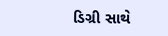ડિગ્રી સાથે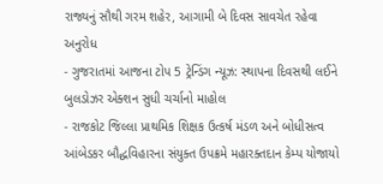રાજ્યનું સૌથી ગરમ શહેર, આગામી બે દિવસ સાવચેત રહેવા અનુરોધ
- ગુજરાતમાં આજના ટોપ 5 ટ્રેન્ડિંગ ન્યૂઝ: સ્થાપના દિવસથી લઈને બુલડોઝર એક્શન સુધી ચર્ચાનો માહોલ
- રાજકોટ જિલ્લા પ્રાથમિક શિક્ષક ઉત્કર્ષ મંડળ અને બોધીસત્વ આંબેડકર બૌદ્ધવિહારના સંયુક્ત ઉપક્રમે મહારક્તદાન કેમ્પ યોજાયો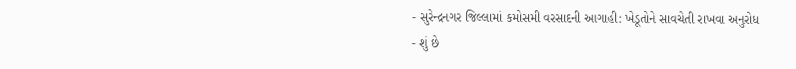- સુરેન્દ્રનગર જિલ્લામાં કમોસમી વરસાદની આગાહી: ખેડૂતોને સાવચેતી રાખવા અનુરોધ
- શું છે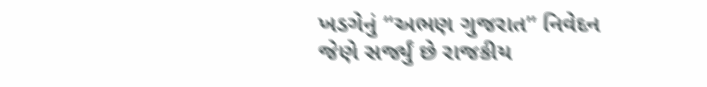ખડગેનું “અભણ ગુજરાત” નિવેદન જેણે સર્જ્યું છે રાજકીય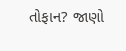તોફાન? જાણો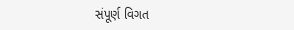સંપૂર્ણ વિગત